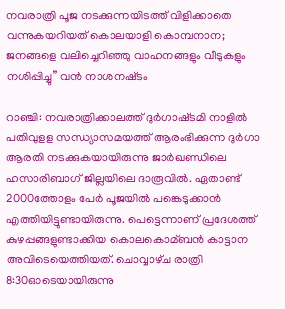നവരാത്രി പൂജ നടക്കുന്നയിടത്ത് വിളിക്കാതെ വന്നുകയറിയത് കൊലയാളി കൊമ്പനാന; ജനങ്ങളെ വലിച്ചെറിഞ്ഞു വാഹനങ്ങളും വീടുകളും നശിപ്പിച്ചു” വൻ നാശനഷ്‌ടം

റാഞ്ചി: നവരാത്രിക്കാലത്ത് ദുര്‍ഗാഷ്‌ടമി നാളില്‍ പതിവുള‌ള സന്ധ്യാസമയത്ത് ആരംഭിക്കുന്ന ദുര്‍ഗാ ആരതി നടക്കുകയായിരുന്നു ജാര്‍ഖണ്ഡിലെ ഹസാരിബാഗ് ജില്ലയിലെ ദാരൂവില്‍. ഏതാണ്ട് 2000ത്തോളം പേര്‍ പൂജയില്‍ പങ്കെടുക്കാന്‍ എത്തിയിട്ടുണ്ടായിരുന്നു. പെട്ടെന്നാണ് പ്രദേശത്ത് കുഴപ്പങ്ങളുണ്ടാക്കിയ കൊലകൊമ്ബന്‍ കാട്ടാന അവിടെയെത്തിയത്. ചൊവ്വാഴ്‌ച രാത്രി 8:30ഓടെയായിരുന്നു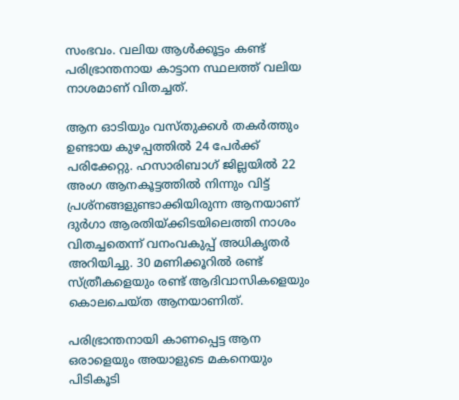സംഭവം. വലിയ ആള്‍ക്കൂട്ടം കണ്ട് പരിഭ്രാന്തനായ കാട്ടാന സ്ഥലത്ത് വലിയ നാശമാണ് വിതച്ചത്.

ആന ഓടിയും വസ്‌തുക്കള്‍ തകര്‍ത്തും ഉണ്ടായ കുഴപ്പത്തില്‍ 24 പേര്‍ക്ക് പരിക്കേറ്റു. ഹസാരിബാഗ് ജില്ലയില്‍ 22 അംഗ ആനകൂട്ടത്തില്‍ നിന്നും വിട്ട് പ്രശ്‌നങ്ങളുണ്ടാക്കിയിരുന്ന ആനയാണ് ദു‌ര്‍ഗാ ആരതിയ്‌ക്കിടയിലെത്തി നാശം വിതച്ചതെന്ന് വനംവകുപ്പ് അധികൃതര്‍ അറിയിച്ചു. 30 മണിക്കൂറില്‍ രണ്ട് സ്‌ത്രീകളെയും രണ്ട് ആദിവാസികളെയും കൊലചെയ്‌ത ആനയാണിത്.

പരിഭ്രാന്തനായി കാണപ്പെട്ട ആന ഒരാളെയും അയാളുടെ മകനെയും പിടികൂടി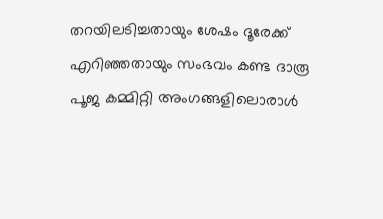തറയിലടിച്ചതായും ശേഷം ദൂരേക്ക് എറിഞ്ഞതായും സംഭവം കണ്ട ദാരൂ പൂജ കമ്മി‌റ്റി അംഗങ്ങളിലൊരാള്‍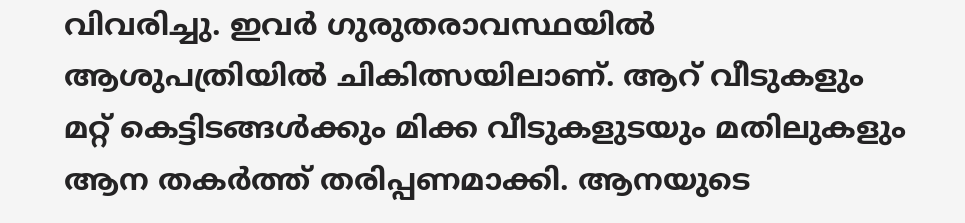വിവരിച്ചു. ഇവര്‍ ഗുരുതരാവസ്ഥയില്‍ ആശുപത്രിയില്‍ ചികിത്സയിലാണ്. ആറ് വീടുകളും മറ്റ് കെട്ടിടങ്ങള്‍ക്കും മിക്ക വീടുകളുടയും മതിലുകളും ആന തകര്‍ത്ത് തരിപ്പണമാക്കി. ആനയുടെ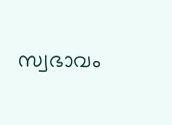സ്വഭാവം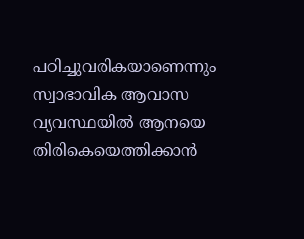പഠിച്ചുവരികയാണെന്നും സ്വാഭാവിക ആവാസ വ്യവസ്ഥയില്‍ ആനയെ തിരികെയെത്തിക്കാന്‍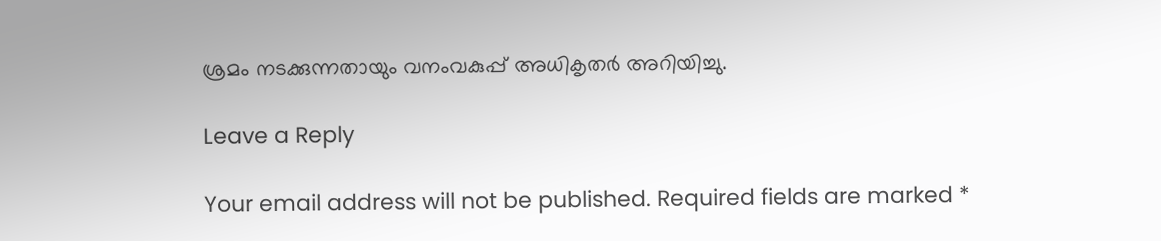ശ്രമം നടക്കുന്നതായും വനംവകുപ്പ് അധികൃത‌ര്‍ അറിയിച്ചു.

Leave a Reply

Your email address will not be published. Required fields are marked *